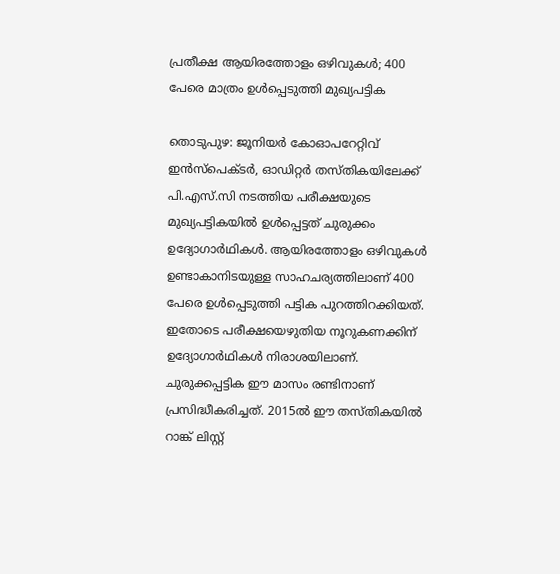പ്രതീക്ഷ ആയിരത്തോളം ഒഴിവുകൾ; 400 പേരെ മാത്രം ഉള്‍പ്പെടുത്തി മുഖ്യപട്ടിക

തൊടുപുഴ: ജൂനിയര്‍ കോഓപറേറ്റിവ് ഇന്‍സ്‌പെക്ടര്‍, ഓഡിറ്റര്‍ തസ്തികയിലേക്ക് പി.എസ്‌.സി നടത്തിയ പരീക്ഷയുടെ മുഖ്യപട്ടികയില്‍ ഉൾപ്പെട്ടത് ചുരുക്കം ഉദ്യോഗാർഥികൾ. ആയിരത്തോളം ഒഴിവുകള്‍ ഉണ്ടാകാനിടയുള്ള സാഹചര്യത്തിലാണ് 400 പേരെ ഉള്‍പ്പെടുത്തി പട്ടിക പുറത്തിറക്കിയത്. ഇതോടെ പരീക്ഷയെഴുതിയ നൂറുകണക്കിന് ഉദ്യോഗാര്‍ഥികൾ നിരാശയിലാണ്. ചുരുക്കപ്പട്ടിക ഈ മാസം രണ്ടിനാണ് പ്രസിദ്ധീകരിച്ചത്. 2015ല്‍ ഈ തസ്തികയില്‍ റാങ്ക് ലിസ്റ്റ്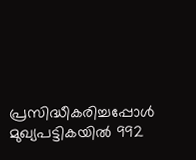പ്രസിദ്ധീകരിച്ചപ്പോള്‍ മുഖ്യപട്ടികയില്‍ 992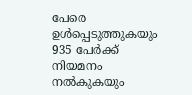പേരെ ഉള്‍പ്പെടുത്തുകയും 935 പേര്‍ക്ക് നിയമനം നല്‍കുകയും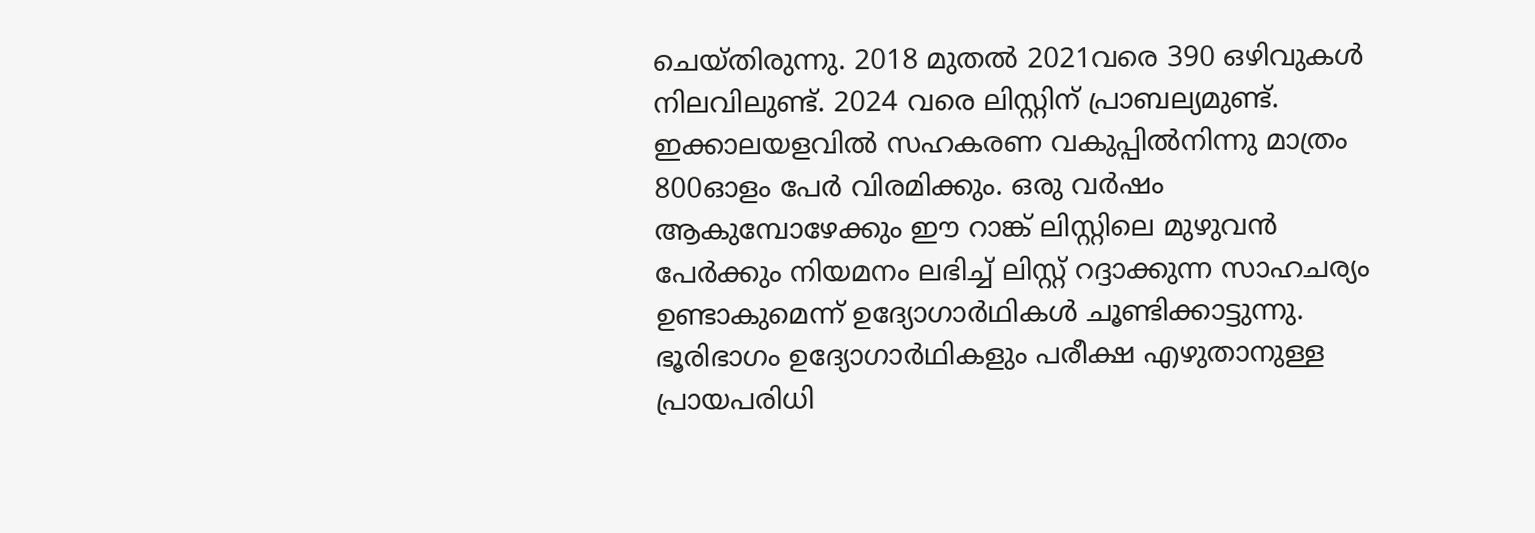ചെയ്തിരുന്നു. 2018 മുതല്‍ 2021വരെ 390 ഒഴിവുകള്‍ നിലവിലുണ്ട്. 2024 വരെ ലിസ്റ്റിന് പ്രാബല്യമുണ്ട്. ഇക്കാലയളവില്‍ സഹകരണ വകുപ്പില്‍നിന്നു മാത്രം 800ഓളം പേര്‍ വിരമിക്കും. ഒരു വര്‍ഷം ആകുമ്പോഴേക്കും ഈ റാങ്ക് ലിസ്റ്റിലെ മുഴുവന്‍ പേര്‍ക്കും നിയമനം ലഭിച്ച് ലിസ്റ്റ് റദ്ദാക്കുന്ന സാഹചര്യം ഉണ്ടാകുമെന്ന് ഉദ്യോഗാര്‍ഥികള്‍ ചൂണ്ടിക്കാട്ടുന്നു. ഭൂരിഭാഗം ഉദ്യോഗാര്‍ഥികളും പരീക്ഷ എഴുതാനുള്ള പ്രായപരിധി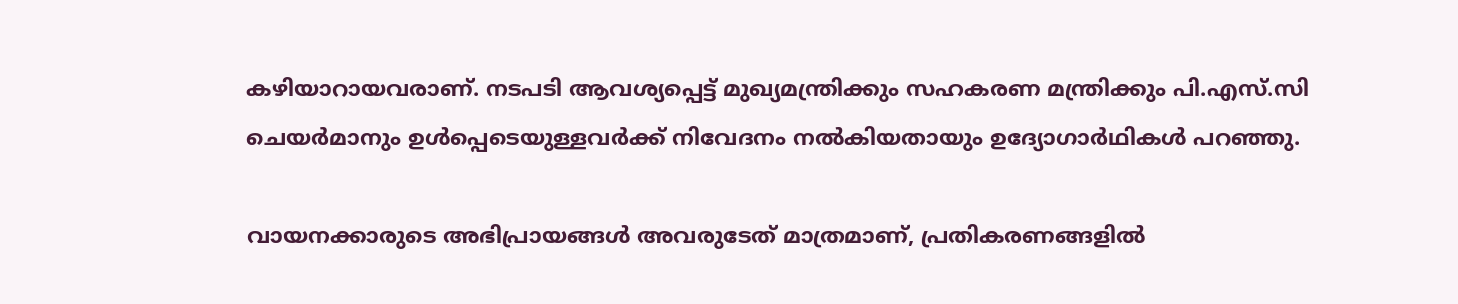കഴിയാറായവരാണ്. നടപടി ആവശ്യപ്പെട്ട് മുഖ്യമന്ത്രിക്കും സഹകരണ മന്ത്രിക്കും പി.എസ്.സി ചെയര്‍മാനും ഉള്‍പ്പെടെയുള്ളവര്‍ക്ക് നിവേദനം നല്‍കിയതായും ഉദ്യോഗാർഥികൾ പറഞ്ഞു.

വായനക്കാരുടെ അഭിപ്രായങ്ങള്‍ അവരുടേത് മാത്രമാണ്, പ്രതികരണങ്ങളിൽ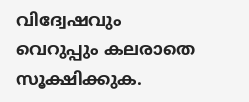വിദ്വേഷവും വെറുപ്പും കലരാതെ സൂക്ഷിക്കുക.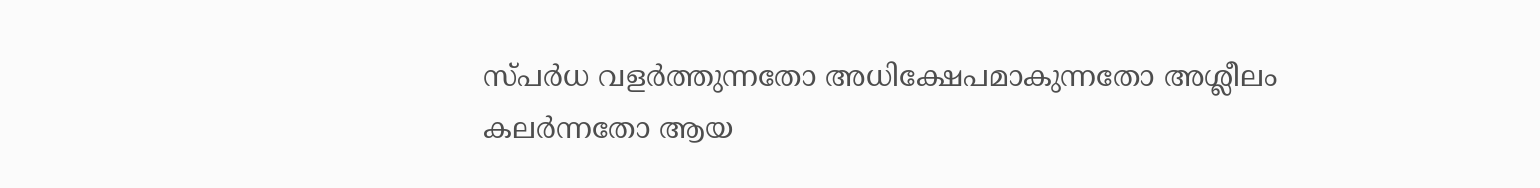സ്പർധ വളർത്തുന്നതോ അധിക്ഷേപമാകുന്നതോ അശ്ലീലം കലർന്നതോ ആയ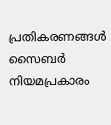പ്രതികരണങ്ങൾ സൈബർ നിയമപ്രകാരം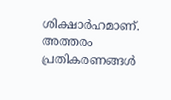ശിക്ഷാർഹമാണ്. അത്തരം പ്രതികരണങ്ങൾ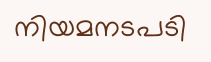നിയമനടപടി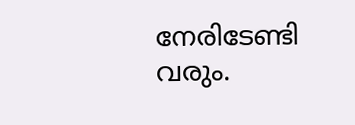നേരിടേണ്ടി വരും.